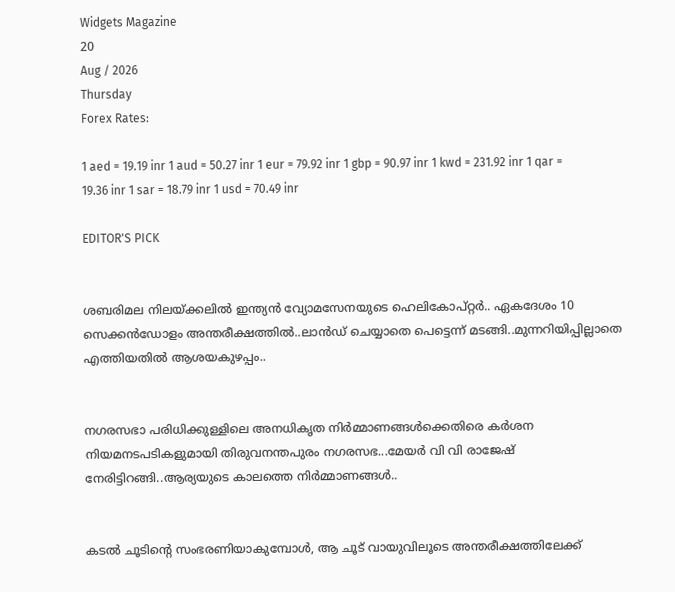Widgets Magazine
20
Aug / 2026
Thursday
Forex Rates:

1 aed = 19.19 inr 1 aud = 50.27 inr 1 eur = 79.92 inr 1 gbp = 90.97 inr 1 kwd = 231.92 inr 1 qar = 19.36 inr 1 sar = 18.79 inr 1 usd = 70.49 inr

EDITOR'S PICK


ശബരിമല നിലയ്‌ക്കലിൽ ഇന്ത്യൻ വ്യോമസേനയുടെ ഹെലികോപ്റ്റർ.. ഏകദേശം 10 സെക്കൻഡോളം അന്തരീക്ഷത്തിൽ..ലാൻഡ് ചെയ്യാതെ പെട്ടെന്ന് മടങ്ങി..മുന്നറിയിപ്പില്ലാതെ എത്തിയതിൽ ആശയകുഴപ്പം..


നഗരസഭാ പരിധിക്കുള്ളിലെ അനധികൃത നിർമ്മാണങ്ങൾക്കെതിരെ കർശന നിയമനടപടികളുമായി തിരുവനന്തപുരം നഗരസഭ...മേയർ വി വി രാജേഷ് നേരിട്ടിറങ്ങി..ആര്യയുടെ കാലത്തെ നിർമ്മാണങ്ങൾ..


കടൽ ചൂടിന്റെ സംഭരണിയാകുമ്പോൾ, ആ ചൂട് വായുവിലൂടെ അന്തരീക്ഷത്തിലേക്ക്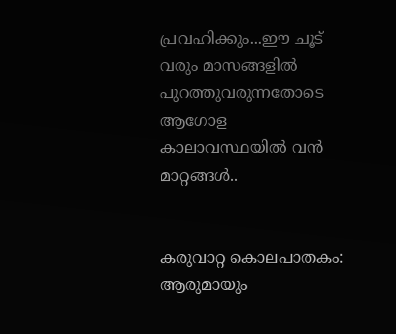പ്രവഹിക്കും...ഈ ചൂട് വരും മാസങ്ങളിൽ പുറത്തുവരുന്നതോടെ ആഗോള കാലാവസ്ഥയിൽ വൻ മാറ്റങ്ങൾ..


കരുവാറ്റ കൊലപാതകം: ആരുമായും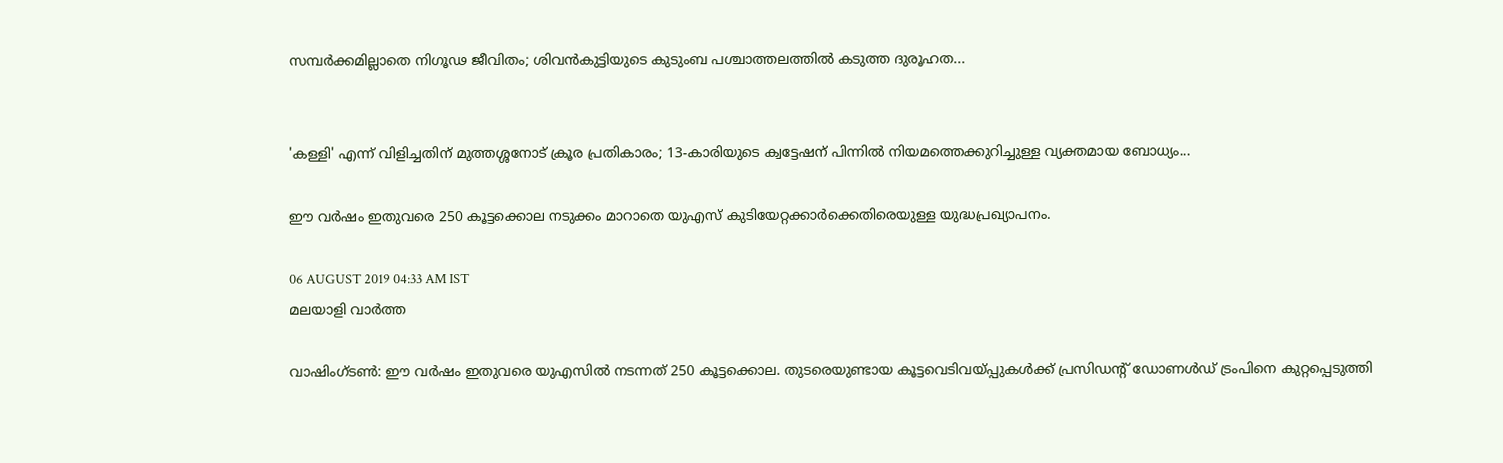സമ്പർക്കമില്ലാതെ നിഗൂഢ ജീവിതം; ശിവൻകുട്ടിയുടെ കുടുംബ പശ്ചാത്തലത്തിൽ കടുത്ത ദുരൂഹത...


'കള്ളി' എന്ന് വിളിച്ചതിന് മുത്തശ്ശനോട് ക്രൂര പ്രതികാരം; 13-കാരിയുടെ ക്വട്ടേഷന് പിന്നിൽ നിയമത്തെക്കുറിച്ചുള്ള വ്യക്തമായ ബോധ്യം...

ഈ വർഷം ഇതുവരെ 250 കൂട്ടക്കൊല നടുക്കം മാറാതെ യുഎസ് കുടിയേറ്റക്കാർക്കെതിരെയുള്ള യുദ്ധപ്രഖ്യാപനം.

06 AUGUST 2019 04:33 AM IST
മലയാളി വാര്‍ത്ത

വാഷിംഗ്‌ടൺ: ഈ വർഷം ഇതുവരെ യുഎസിൽ നടന്നത് 250 കൂട്ടക്കൊല. തുടരെയുണ്ടായ കൂട്ടവെടിവയ്പ്പുകൾക്ക് പ്രസിഡന്റ് ഡോണള്‍ഡ് ട്രംപിനെ കുറ്റപ്പെടുത്തി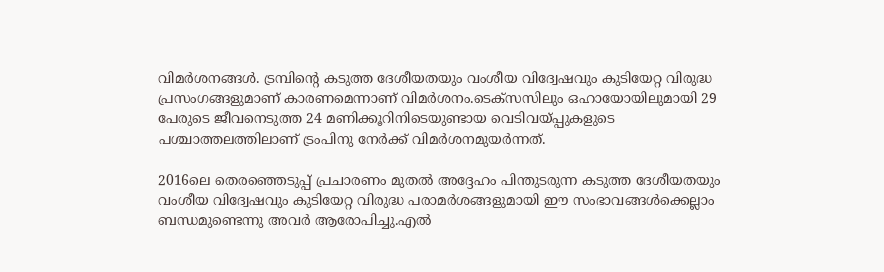വിമർശനങ്ങൾ. ട്രമ്പിന്റെ കടുത്ത ദേശീയതയും വംശീയ വിദ്വേഷവും കുടിയേറ്റ വിരുദ്ധ പ്രസംഗങ്ങളുമാണ് കാരണമെന്നാണ് വിമർശനം.ടെക്‌സസിലും ഒഹായോയിലുമായി 29 പേരുടെ ജീവനെടുത്ത 24 മണിക്കൂറിനിടെയുണ്ടായ വെടിവയ്പ്പുകളുടെ പശ്ചാത്തലത്തിലാണ് ട്രംപിനു നേർക്ക് വിമർശനമുയർന്നത്.

2016ലെ തെരഞ്ഞെടുപ്പ് പ്രചാരണം മുതല്‍ അദ്ദേഹം പിന്തുടരുന്ന കടുത്ത ദേശീയതയും വംശീയ വിദ്വേഷവും കുടിയേറ്റ വിരുദ്ധ പരാമര്‍ശങ്ങളുമായി ഈ സംഭാവങ്ങള്‍ക്കെല്ലാം ബന്ധമുണ്ടെന്നു അവര്‍ ആരോപിച്ചു.എല്‍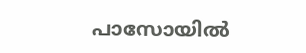പാസോയില്‍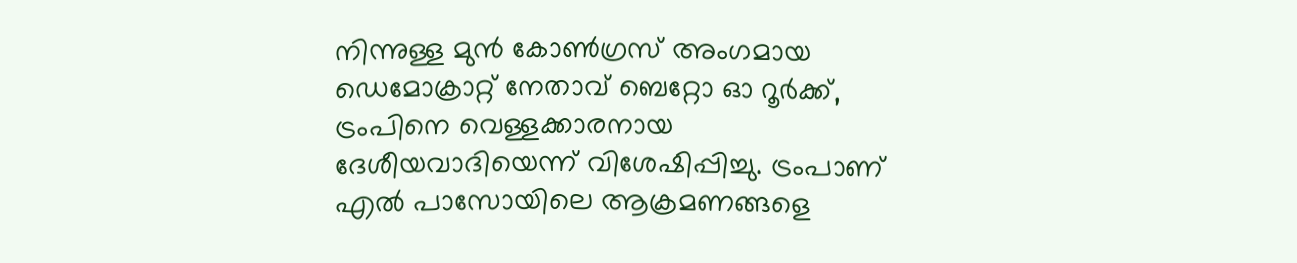നിന്നുള്ള മുന്‍ കോൺഗ്രസ് അംഗമായ ഡെമോക്രാറ്റ് നേതാവ് ബെറ്റോ ഓ റൂര്‍ക്ക്, ട്രംപിനെ വെള്ളക്കാരനായ ദേശീയവാദിയെന്ന് വിശേഷിപ്പിച്ചു. ട്രംപാണ് എല്‍ പാസോയിലെ ആക്രമണങ്ങളെ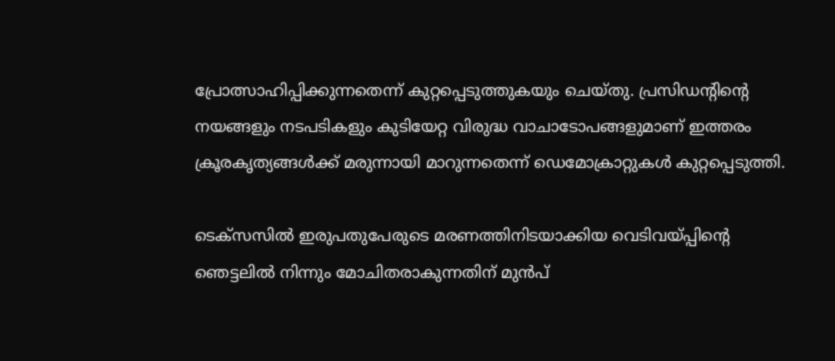പ്രോത്സാഹിപ്പിക്കുന്നതെന്ന് കുറ്റപ്പെടുത്തുകയും ചെയ്‌തു. പ്രസിഡന്റിന്റെ നയങ്ങളും നടപടികളും കുടിയേറ്റ വിരുദ്ധ വാചാടോപങ്ങളുമാണ് ഇത്തരം ക്രൂരകൃത്യങ്ങള്‍ക്ക് മരുന്നായി മാറുന്നതെന്ന് ഡെമോക്രാറ്റുകള്‍ കുറ്റപ്പെടുത്തി.

ടെക്സസിൽ ഇരുപതുപേരുടെ മരണത്തിനിടയാക്കിയ വെടിവയ്പ്പിന്റെ ഞെട്ടലിൽ നിന്നും മോചിതരാകുന്നതിന് മുൻപ്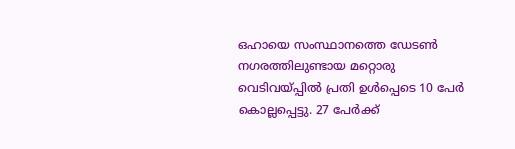ഒഹായെ സംസ്ഥാനത്തെ ഡേടൺ നഗരത്തിലുണ്ടായ മറ്റൊരു വെടിവയ്പ്പിൽ പ്രതി ഉൾപ്പെടെ 10 പേർ കൊല്ലപ്പെട്ടു. 27 പേർക്ക്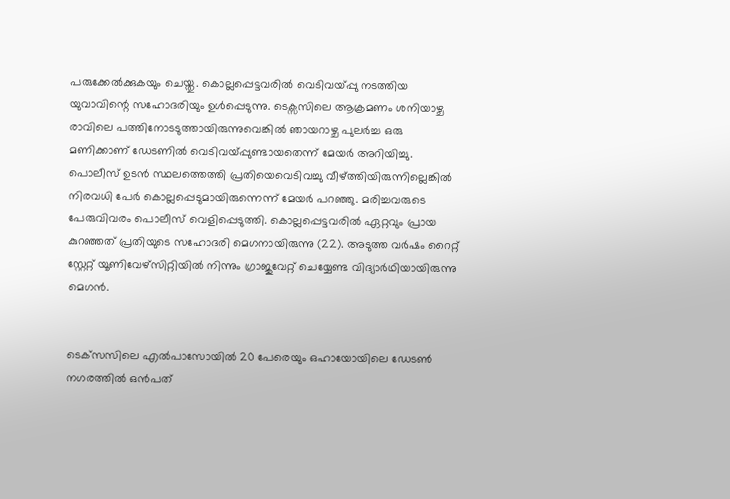പരുക്കേൽക്കുകയും ചെയ്തു. കൊല്ലപ്പെട്ടവരിൽ വെടിവയ്പ്പു നടത്തിയ യുവാവിന്റെ സഹോദരിയും ഉൾപ്പെടുന്നു. ടെക്സസിലെ ആക്രമണം ശനിയാഴ്ച രാവിലെ പത്തിനോടടുത്തായിരുന്നുവെങ്കിൽ ഞായറാഴ്ച പുലർച്ച ഒരു മണിക്കാണ് ഡേടണിൽ വെടിവയ്പ്പുണ്ടായതെന്ന് മേയർ അറിയിച്ചു. പൊലീസ് ഉടൻ സ്ഥലത്തെത്തി പ്രതിയെവെടിവച്ചു വീഴ്ത്തിയിരുന്നില്ലെങ്കിൽ നിരവധി പേർ കൊല്ലപ്പെടുമായിരുന്നെന്ന് മേയർ പറഞ്ഞു. മരിച്ചവരുടെ പേരുവിവരം പൊലീസ് വെളിപ്പെടുത്തി. കൊല്ലപ്പെട്ടവരിൽ ഏറ്റവും പ്രായ കുറഞ്ഞത് പ്രതിയുടെ സഹോദരി മെഗനായിരുന്നു (22). അടുത്ത വർഷം റൈറ്റ് സ്റ്റേറ്റ് യൂണിവേഴ്സിറ്റിയിൽ നിന്നും ഗ്രാജുവേറ്റ് ചെയ്യേണ്ട വിദ്യാർഥിയായിരുന്നു മെഗൻ.


ടെക്‌സസിലെ എല്‍പാസോയില്‍ 20 പേരെയും ഒഹായോയിലെ ഡേടണ്‍ നഗരത്തില്‍ ഒൻപത്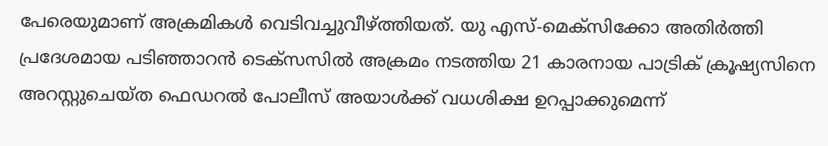പേരെയുമാണ് അക്രമികള്‍ വെടിവച്ചുവീഴ്ത്തിയത്. യു എസ്-മെക്‌സിക്കോ അതിര്‍ത്തി പ്രദേശമായ പടിഞ്ഞാറന്‍ ടെക്‌സസില്‍ അക്രമം നടത്തിയ 21 കാരനായ പാട്രിക് ക്രൂഷ്യസിനെ അറസ്റ്റുചെയ്‌ത ഫെഡറല്‍ പോലീസ് അയാള്‍ക്ക് വധശിക്ഷ ഉറപ്പാക്കുമെന്ന്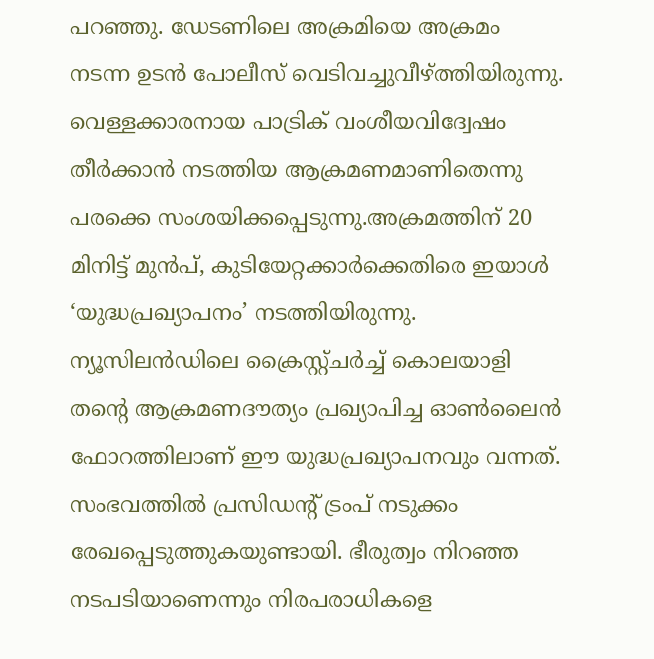പറഞ്ഞു. ഡേടണിലെ അക്രമിയെ അക്രമം നടന്ന ഉടൻ പോലീസ് വെടിവച്ചുവീഴ്ത്തിയിരുന്നു. വെള്ളക്കാരനായ പാട്രിക് വംശീയവിദ്വേഷം തീര്‍ക്കാന്‍ നടത്തിയ ആക്രമണമാണിതെന്നു പരക്കെ സംശയിക്കപ്പെടുന്നു.അക്രമത്തിന് 20 മിനിട്ട് മുന്‍പ്, കുടിയേറ്റക്കാര്‍ക്കെതിരെ ഇയാള്‍ ‘യുദ്ധപ്രഖ്യാപനം’ നടത്തിയിരുന്നു. ന്യൂസിലന്‍ഡിലെ ക്രൈസ്റ്റ്ചര്‍ച്ച് കൊലയാളി തന്റെ ആക്രമണദൗത്യം പ്രഖ്യാപിച്ച ഓണ്‍ലൈന്‍ ഫോറത്തിലാണ് ഈ യുദ്ധപ്രഖ്യാപനവും വന്നത്. സംഭവത്തില്‍ പ്രസിഡന്റ് ട്രംപ് നടുക്കം രേഖപ്പെടുത്തുകയുണ്ടായി. ഭീരുത്വം നിറഞ്ഞ നടപടിയാണെന്നും നിരപരാധികളെ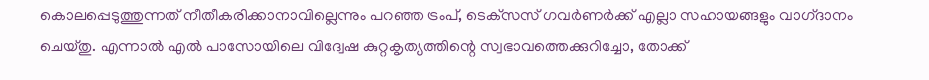കൊലപ്പെടുത്തുന്നത് നീതീകരിക്കാനാവില്ലെന്നും പറഞ്ഞ ട്രംപ്, ടെക്‌സസ് ഗവര്‍ണര്‍ക്ക് എല്ലാ സഹായങ്ങളും വാഗ്‌ദാനം ചെയ്‌തു. എന്നാല്‍ എല്‍ പാസോയിലെ വിദ്വേഷ കുറ്റകൃത്യത്തിന്റെ സ്വഭാവത്തെക്കുറിച്ചോ, തോക്ക്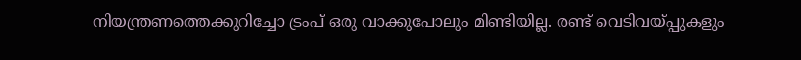നിയന്ത്രണത്തെക്കുറിച്ചോ ട്രംപ് ഒരു വാക്കുപോലും മിണ്ടിയില്ല. രണ്ട് വെടിവയ്പ്പുകളും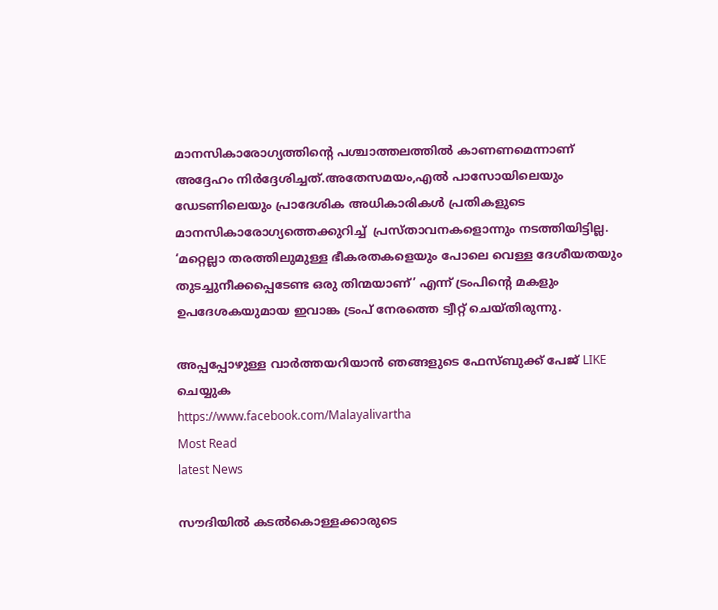മാനസികാരോഗ്യത്തിന്റെ പശ്ചാത്തലത്തില്‍ കാണണമെന്നാണ് അദ്ദേഹം നിര്‍ദ്ദേശിച്ചത്.അതേസമയം,എല്‍ പാസോയിലെയും ഡേടണിലെയും പ്രാദേശിക അധികാരികള്‍ പ്രതികളുടെ മാനസികാരോഗ്യത്തെക്കുറിച്ച്  പ്രസ്‌താവനകളൊന്നും നടത്തിയിട്ടില്ല. ‘മറ്റെല്ലാ തരത്തിലുമുള്ള ഭീകരതകളെയും പോലെ വെള്ള ദേശീയതയും തുടച്ചുനീക്കപ്പെടേണ്ട ഒരു തിന്മയാണ്’ എന്ന് ട്രംപിന്റെ മകളും ഉപദേശകയുമായ ഇവാങ്ക ട്രംപ് നേരത്തെ ട്വീറ്റ് ചെയ്‌തിരുന്നു.

അപ്പപ്പോഴുള്ള വാര്‍ത്തയറിയാന്‍ ഞങ്ങളുടെ ഫേസ്‌ബുക്ക്‌ പേജ് LIKE ചെയ്യുക
https://www.facebook.com/Malayalivartha
Most Read
latest News

സൗദിയില്‍ കടല്‍കൊള്ളക്കാരുടെ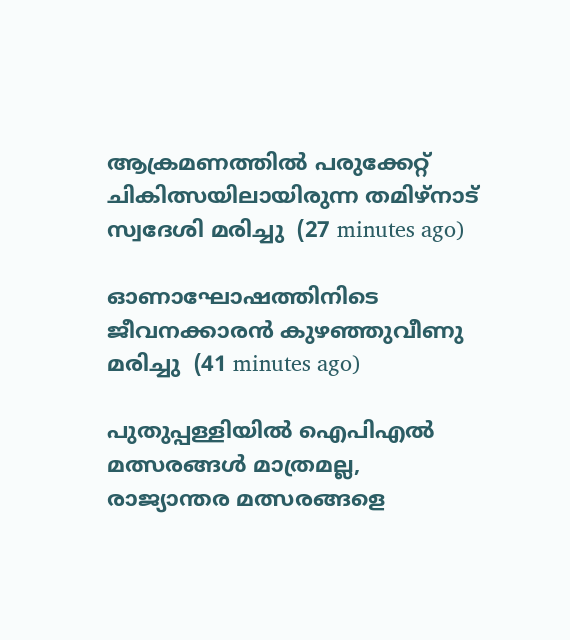ആക്രമണത്തില്‍ പരുക്കേറ്റ് ചികിത്സയിലായിരുന്ന തമിഴ്‌നാട് സ്വദേശി മരിച്ചു  (27 minutes ago)

ഓണാഘോഷത്തിനിടെ ജീവനക്കാരന്‍ കുഴഞ്ഞുവീണു മരിച്ചു  (41 minutes ago)

പുതുപ്പള്ളിയില്‍ ഐപിഎല്‍ മത്സരങ്ങള്‍ മാത്രമല്ല, രാജ്യാന്തര മത്സരങ്ങളെ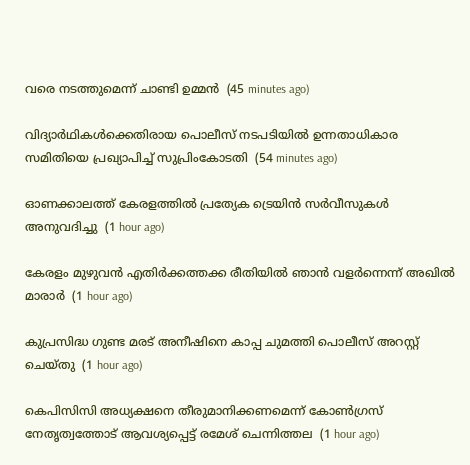വരെ നടത്തുമെന്ന് ചാണ്ടി ഉമ്മന്‍  (45 minutes ago)

വിദ്യാര്‍ഥികള്‍ക്കെതിരായ പൊലീസ് നടപടിയില്‍ ഉന്നതാധികാര സമിതിയെ പ്രഖ്യാപിച്ച് സുപ്രിംകോടതി  (54 minutes ago)

ഓണക്കാലത്ത് കേരളത്തില്‍ പ്രത്യേക ട്രെയിന്‍ സര്‍വീസുകള്‍ അനുവദിച്ചു  (1 hour ago)

കേരളം മുഴുവന്‍ എതിര്‍ക്കത്തക്ക രീതിയില്‍ ഞാന്‍ വളര്‍ന്നെന്ന് അഖില്‍ മാരാര്‍  (1 hour ago)

കുപ്രസിദ്ധ ഗുണ്ട മരട് അനീഷിനെ കാപ്പ ചുമത്തി പൊലീസ് അറസ്റ്റ് ചെയ്തു  (1 hour ago)

കെപിസിസി അധ്യക്ഷനെ തീരുമാനിക്കണമെന്ന് കോണ്‍ഗ്രസ് നേതൃത്വത്തോട് ആവശ്യപ്പെട്ട് രമേശ് ചെന്നിത്തല  (1 hour ago)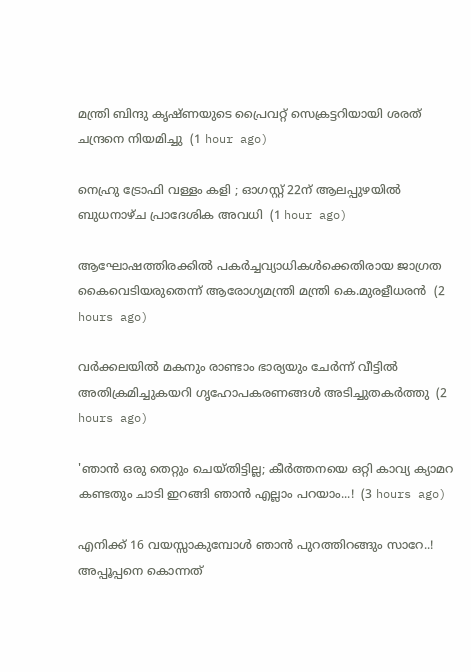മന്ത്രി ബിന്ദു കൃഷ്ണയുടെ പ്രൈവറ്റ് സെക്രട്ടറിയായി ശരത് ചന്ദ്രനെ നിയമിച്ചു  (1 hour ago)

നെഹ്രു ട്രോഫി വള്ളം കളി ; ഓഗസ്റ്റ് 22ന് ആലപ്പുഴയില്‍ ബുധനാഴ്ച പ്രാദേശിക അവധി  (1 hour ago)

ആഘോഷത്തിരക്കില്‍ പകര്‍ച്ചവ്യാധികള്‍ക്കെതിരായ ജാഗ്രത കൈവെടിയരുതെന്ന് ആരോഗ്യമന്ത്രി മന്ത്രി കെ.മുരളീധരന്‍  (2 hours ago)

വര്‍ക്കലയില്‍ മകനും രാണ്ടാം ഭാര്യയും ചേര്‍ന്ന് വീട്ടില്‍ അതിക്രമിച്ചുകയറി ഗൃഹോപകരണങ്ങള്‍ അടിച്ചുതകര്‍ത്തു  (2 hours ago)

'ഞാന്‍ ഒരു തെറ്റും ചെയ്തിട്ടില്ല; കീർത്തനയെ ഒറ്റി കാവ്യ ക്യാമറ കണ്ടതും ചാടി ഇറങ്ങി ഞാൻ എല്ലാം പറയാം...!  (3 hours ago)

എനിക്ക് 16 വയസ്സാകുമ്പോൾ ഞാൻ പുറത്തിറങ്ങും സാറേ..! അപ്പൂപ്പനെ കൊന്നത്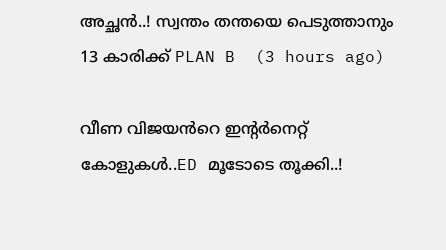അച്ഛൻ..! സ്വന്തം തന്തയെ പെടുത്താനും 13 കാരിക്ക് PLAN B  (3 hours ago)

വീണ വിജയൻറെ ഇന്റർനെറ്റ് കോളുകള്‍..ED മൂടോടെ തൂക്കി..!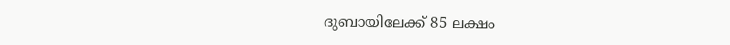ദുബായിലേക്ക് 85 ലക്ഷം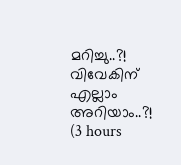മറിച്ചു..?! വിവേകിന് എല്ലാം അറിയാം..?!  (3 hours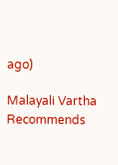ago)

Malayali Vartha Recommends